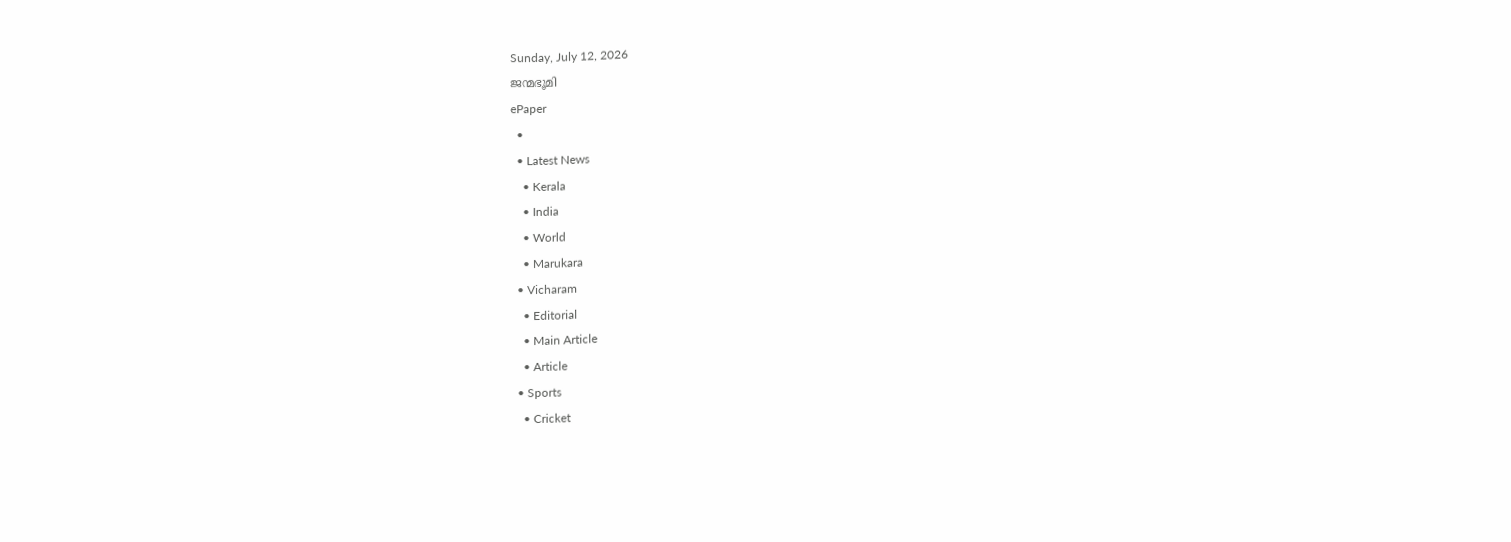Sunday, July 12, 2026
ജന്മഭൂമി
ePaper
  •
  • Latest News
    • Kerala
    • India
    • World
    • Marukara
  • Vicharam
    • Editorial
    • Main Article
    • Article
  • Sports
    • Cricket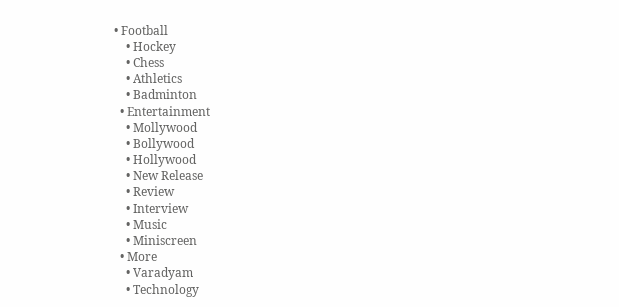• Football
    • Hockey
    • Chess
    • Athletics
    • Badminton
  • Entertainment
    • Mollywood
    • Bollywood
    • Hollywood
    • New Release
    • Review
    • Interview
    • Music
    • Miniscreen
  • More
    • Varadyam
    • Technology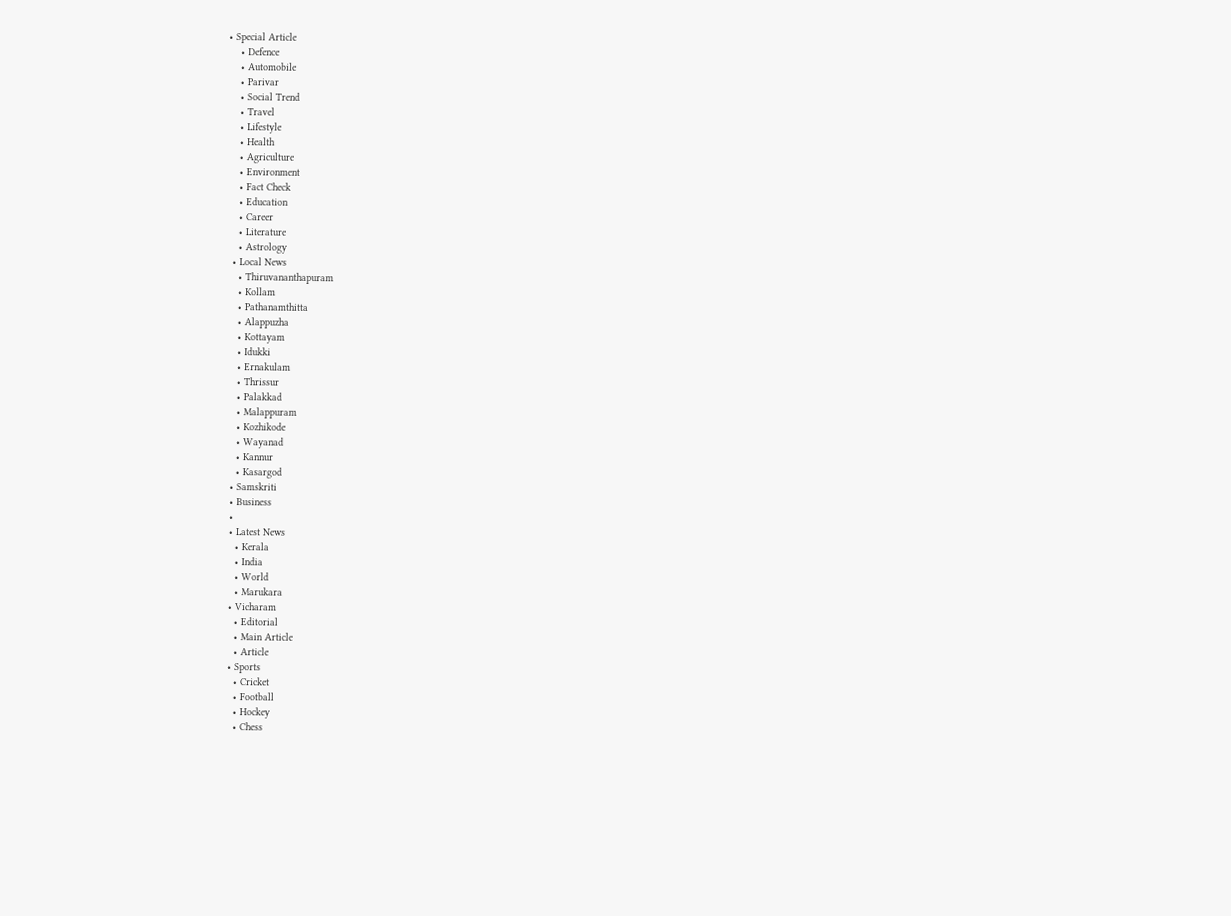• Special Article
    • Defence
    • Automobile
    • Parivar
    • Social Trend
    • Travel
    • Lifestyle
    • Health
    • Agriculture
    • Environment
    • Fact Check
    • Education
    • Career
    • Literature
    • Astrology
  • Local News
    • Thiruvananthapuram
    • Kollam
    • Pathanamthitta
    • Alappuzha
    • Kottayam
    • Idukki
    • Ernakulam
    • Thrissur
    • Palakkad
    • Malappuram
    • Kozhikode
    • Wayanad
    • Kannur
    • Kasargod
  • Samskriti
  • Business
  •
  • Latest News
    • Kerala
    • India
    • World
    • Marukara
  • Vicharam
    • Editorial
    • Main Article
    • Article
  • Sports
    • Cricket
    • Football
    • Hockey
    • Chess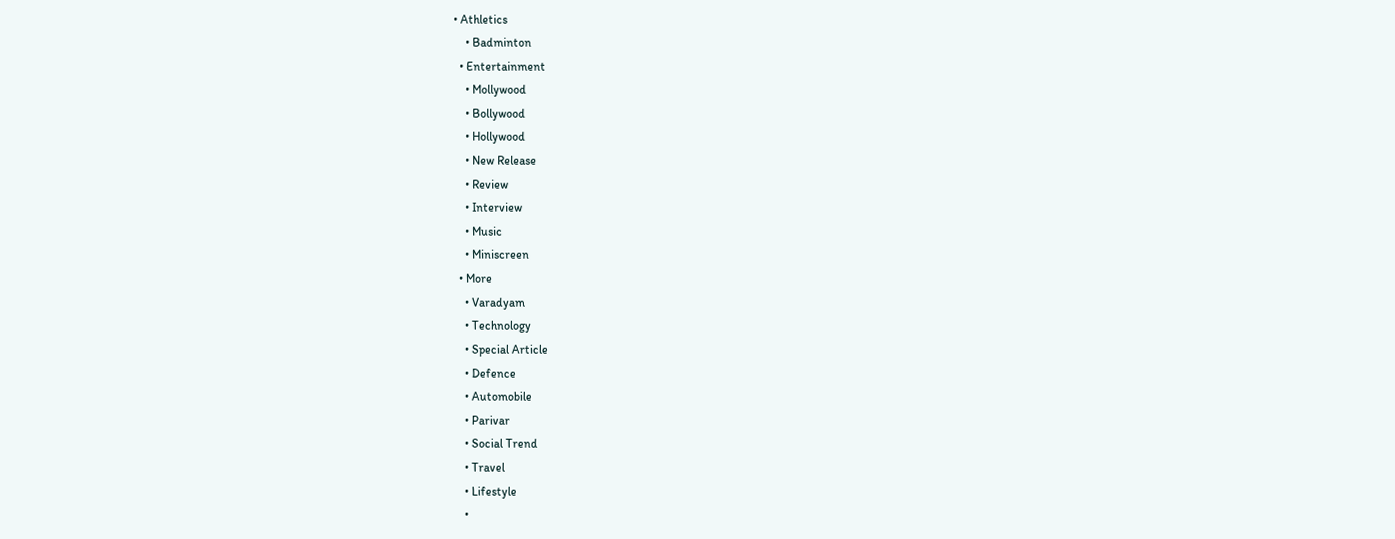• Athletics
    • Badminton
  • Entertainment
    • Mollywood
    • Bollywood
    • Hollywood
    • New Release
    • Review
    • Interview
    • Music
    • Miniscreen
  • More
    • Varadyam
    • Technology
    • Special Article
    • Defence
    • Automobile
    • Parivar
    • Social Trend
    • Travel
    • Lifestyle
    •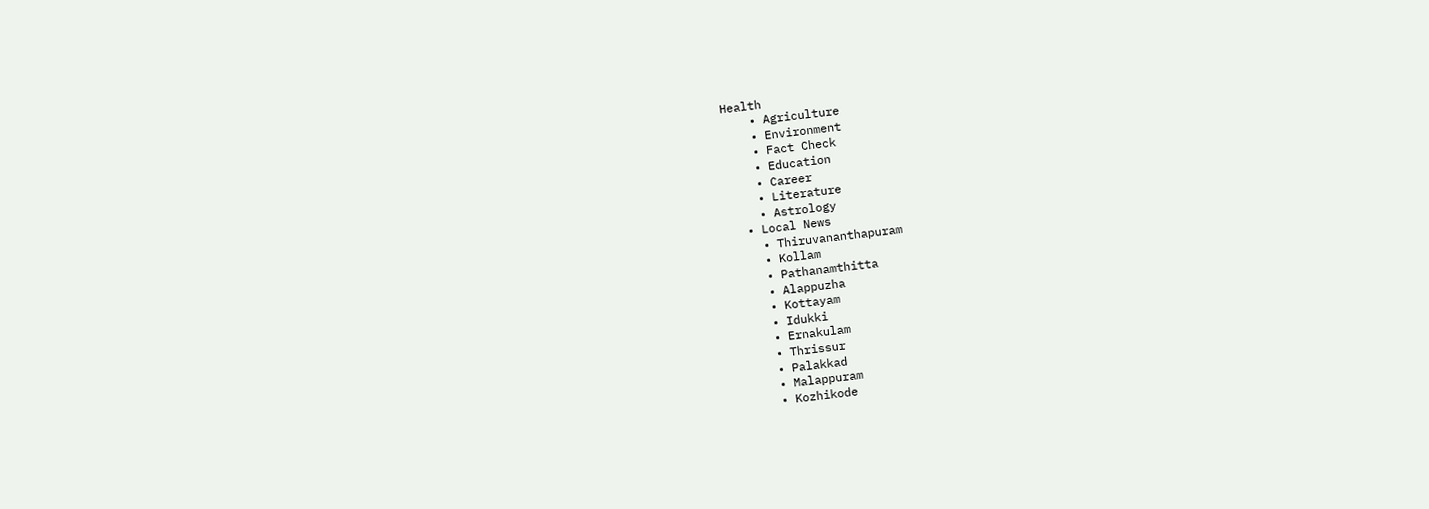Health
    • Agriculture
    • Environment
    • Fact Check
    • Education
    • Career
    • Literature
    • Astrology
  • Local News
    • Thiruvananthapuram
    • Kollam
    • Pathanamthitta
    • Alappuzha
    • Kottayam
    • Idukki
    • Ernakulam
    • Thrissur
    • Palakkad
    • Malappuram
    • Kozhikode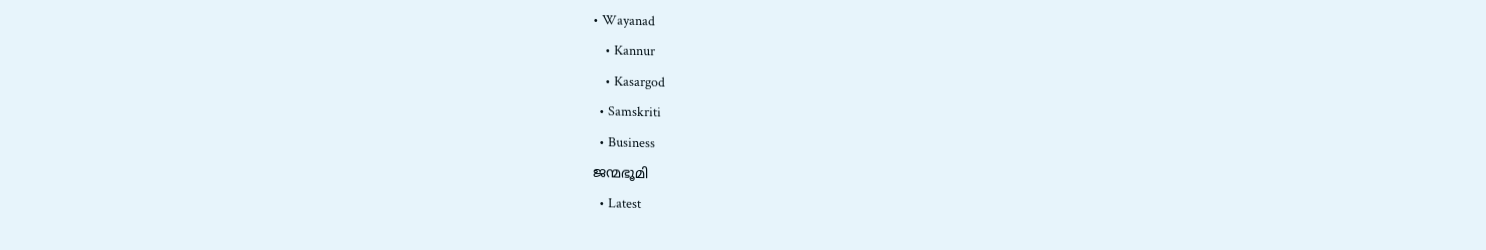• Wayanad
    • Kannur
    • Kasargod
  • Samskriti
  • Business
ജന്മഭൂമി
  • Latest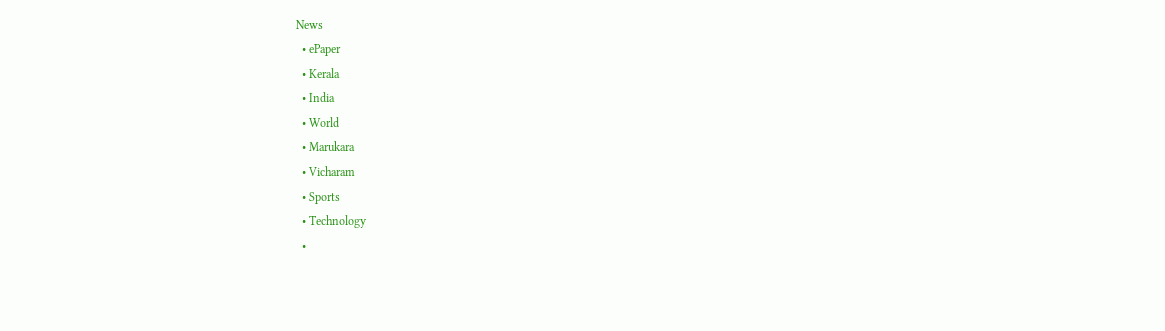News
  • ePaper
  • Kerala
  • India
  • World
  • Marukara
  • Vicharam
  • Sports
  • Technology
  •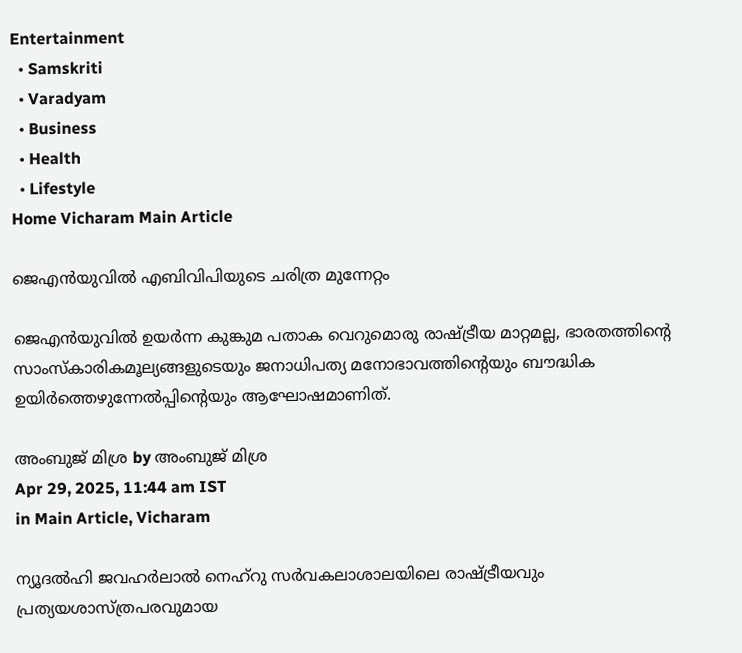Entertainment
  • Samskriti
  • Varadyam
  • Business
  • Health
  • Lifestyle
Home Vicharam Main Article

ജെഎന്‍യുവില്‍ എബിവിപിയുടെ ചരിത്ര മുന്നേറ്റം

ജെഎന്‍യുവില്‍ ഉയര്‍ന്ന കുങ്കുമ പതാക വെറുമൊരു രാഷ്‌ട്രീയ മാറ്റമല്ല, ഭാരതത്തിന്റെ സാംസ്‌കാരികമൂല്യങ്ങളുടെയും ജനാധിപത്യ മനോഭാവത്തിന്റെയും ബൗദ്ധിക ഉയിര്‍ത്തെഴുന്നേല്‍പ്പിന്റെയും ആഘോഷമാണിത്.

അംബുജ് മിശ്ര by അംബുജ് മിശ്ര
Apr 29, 2025, 11:44 am IST
in Main Article, Vicharam

ന്യൂദല്‍ഹി ജവഹര്‍ലാല്‍ നെഹ്‌റു സര്‍വകലാശാലയിലെ രാഷ്‌ട്രീയവും പ്രത്യയശാസ്ത്രപരവുമായ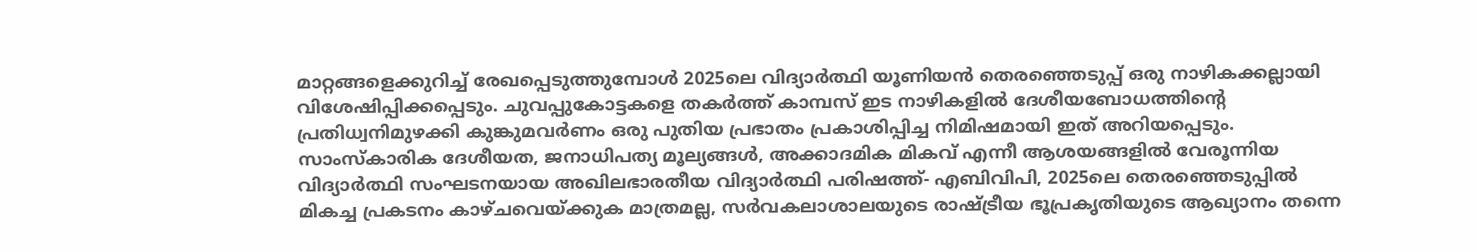മാറ്റങ്ങളെക്കുറിച്ച് രേഖപ്പെടുത്തുമ്പോള്‍ 2025ലെ വിദ്യാര്‍ത്ഥി യൂണിയന്‍ തെരഞ്ഞെടുപ്പ് ഒരു നാഴികക്കല്ലായി വിശേഷിപ്പിക്കപ്പെടും. ചുവപ്പുകോട്ടകളെ തകര്‍ത്ത് കാമ്പസ് ഇട നാഴികളില്‍ ദേശീയബോധത്തിന്റെ പ്രതിധ്വനിമുഴക്കി കുങ്കുമവര്‍ണം ഒരു പുതിയ പ്രഭാതം പ്രകാശിപ്പിച്ച നിമിഷമായി ഇത് അറിയപ്പെടും. സാംസ്‌കാരിക ദേശീയത, ജനാധിപത്യ മൂല്യങ്ങള്‍, അക്കാദമിക മികവ് എന്നീ ആശയങ്ങളില്‍ വേരൂന്നിയ വിദ്യാര്‍ത്ഥി സംഘടനയായ അഖിലഭാരതീയ വിദ്യാര്‍ത്ഥി പരിഷത്ത്- എബിവിപി, 2025ലെ തെരഞ്ഞെടുപ്പില്‍ മികച്ച പ്രകടനം കാഴ്ചവെയ്‌ക്കുക മാത്രമല്ല, സര്‍വകലാശാലയുടെ രാഷ്‌ട്രീയ ഭൂപ്രകൃതിയുടെ ആഖ്യാനം തന്നെ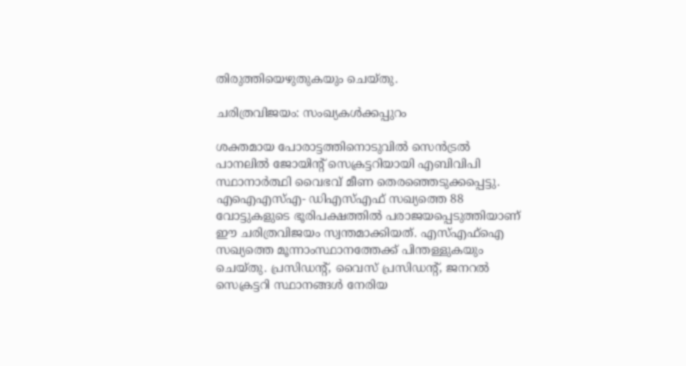തിരുത്തിയെഴുതുകയും ചെയ്തു.

ചരിത്രവിജയം: സംഖ്യകള്‍ക്കപ്പുറം

ശക്തമായ പോരാട്ടത്തിനൊടുവില്‍ സെന്‍ട്രല്‍ പാനലില്‍ ജോയിന്റ് സെക്രട്ടറിയായി എബിവിപി സ്ഥാനാര്‍ത്ഥി വൈഭവ് മീണ തെരഞ്ഞെടുക്കപ്പെട്ടു. എഐഎസ്എ- ഡിഎസ്എഫ് സഖ്യത്തെ 88 വോട്ടുകളുടെ ഭൂരിപക്ഷത്തില്‍ പരാജയപ്പെടുത്തിയാണ് ഈ ചരിത്രവിജയം സ്വന്തമാക്കിയത്. എസ്എഫ്ഐ സഖ്യത്തെ മൂന്നാംസ്ഥാനത്തേക്ക് പിന്തള്ളുകയും ചെയ്തു. പ്രസിഡന്റ്, വൈസ് പ്രസിഡന്റ്, ജനറല്‍ സെക്രട്ടറി സ്ഥാനങ്ങള്‍ നേരിയ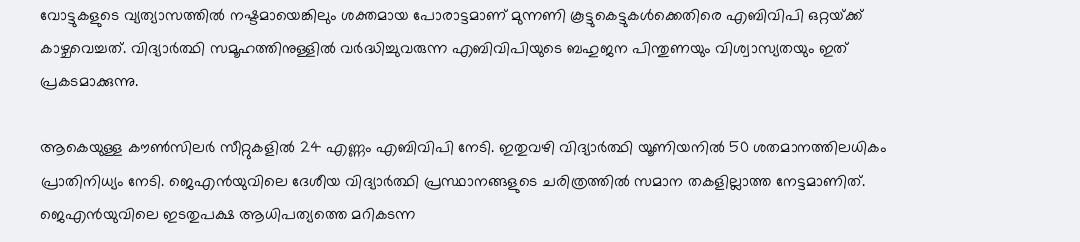വോട്ടുകളുടെ വ്യത്യാസത്തില്‍ നഷ്ടമായെങ്കിലും ശക്തമായ പോരാട്ടമാണ് മുന്നണി കൂട്ടുകെട്ടുകള്‍ക്കെതിരെ എബിവിപി ഒറ്റയ്‌ക്ക് കാഴ്ചവെച്ചത്. വിദ്യാര്‍ത്ഥി സമൂഹത്തിനുള്ളില്‍ വര്‍ദ്ധിച്ചുവരുന്ന എബിവിപിയുടെ ബഹുജന പിന്തുണയും വിശ്വാസ്യതയും ഇത് പ്രകടമാക്കുന്നു.

ആകെയുള്ള കൗണ്‍സിലര്‍ സീറ്റുകളില്‍ 24 എണ്ണം എബിവിപി നേടി. ഇതുവഴി വിദ്യാര്‍ത്ഥി യൂണിയനില്‍ 50 ശതമാനത്തിലധികം പ്രാതിനിധ്യം നേടി. ജെഎന്‍യുവിലെ ദേശീയ വിദ്യാര്‍ത്ഥി പ്രസ്ഥാനങ്ങളുടെ ചരിത്രത്തില്‍ സമാന തകളില്ലാത്ത നേട്ടമാണിത്. ജെഎന്‍യുവിലെ ഇടതുപക്ഷ ആധിപത്യത്തെ മറികടന്ന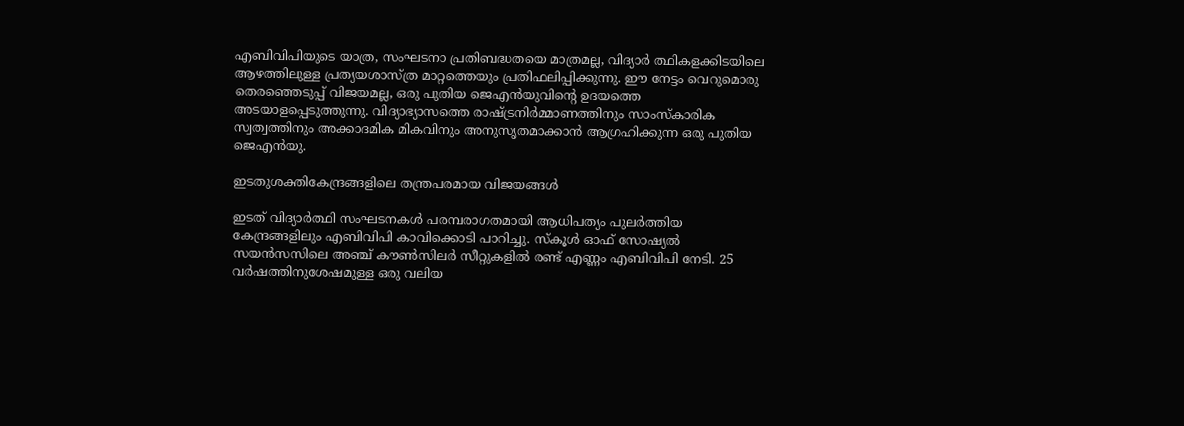എബിവിപിയുടെ യാത്ര, സംഘടനാ പ്രതിബദ്ധതയെ മാത്രമല്ല, വിദ്യാര്‍ ത്ഥികളക്കിടയിലെ ആഴത്തിലുള്ള പ്രത്യയശാസ്ത്ര മാറ്റത്തെയും പ്രതിഫലിപ്പിക്കുന്നു. ഈ നേട്ടം വെറുമൊരു തെരഞ്ഞെടുപ്പ് വിജയമല്ല, ഒരു പുതിയ ജെഎന്‍യുവിന്റെ ഉദയത്തെ അടയാളപ്പെടുത്തുന്നു. വിദ്യാഭ്യാസത്തെ രാഷ്‌ട്രനിര്‍മ്മാണത്തിനും സാംസ്‌കാരിക സ്വത്വത്തിനും അക്കാദമിക മികവിനും അനുസൃതമാക്കാന്‍ ആഗ്രഹിക്കുന്ന ഒരു പുതിയ ജെഎന്‍യു.

ഇടതുശക്തികേന്ദ്രങ്ങളിലെ തന്ത്രപരമായ വിജയങ്ങള്‍

ഇടത് വിദ്യാര്‍ത്ഥി സംഘടനകള്‍ പരമ്പരാഗതമായി ആധിപത്യം പുലര്‍ത്തിയ കേന്ദ്രങ്ങളിലും എബിവിപി കാവിക്കൊടി പാറിച്ചു. സ്‌കൂള്‍ ഓഫ് സോഷ്യല്‍ സയന്‍സസിലെ അഞ്ച് കൗണ്‍സിലര്‍ സീറ്റുകളില്‍ രണ്ട് എണ്ണം എബിവിപി നേടി. 25 വര്‍ഷത്തിനുശേഷമുള്ള ഒരു വലിയ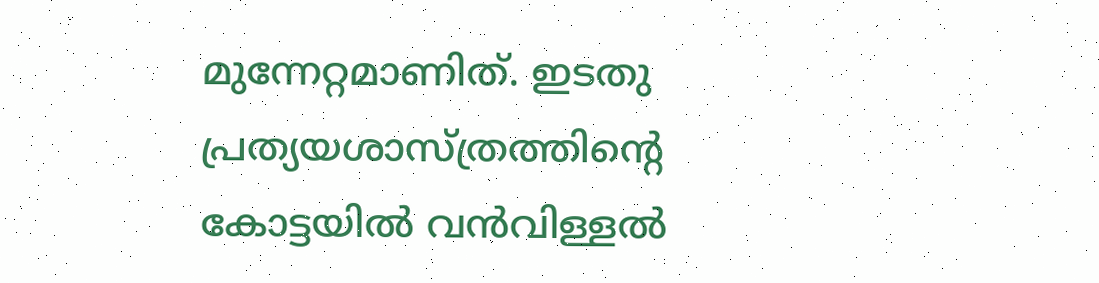മുന്നേറ്റമാണിത്. ഇടതു പ്രത്യയശാസ്ത്രത്തിന്റെ കോട്ടയില്‍ വന്‍വിള്ളല്‍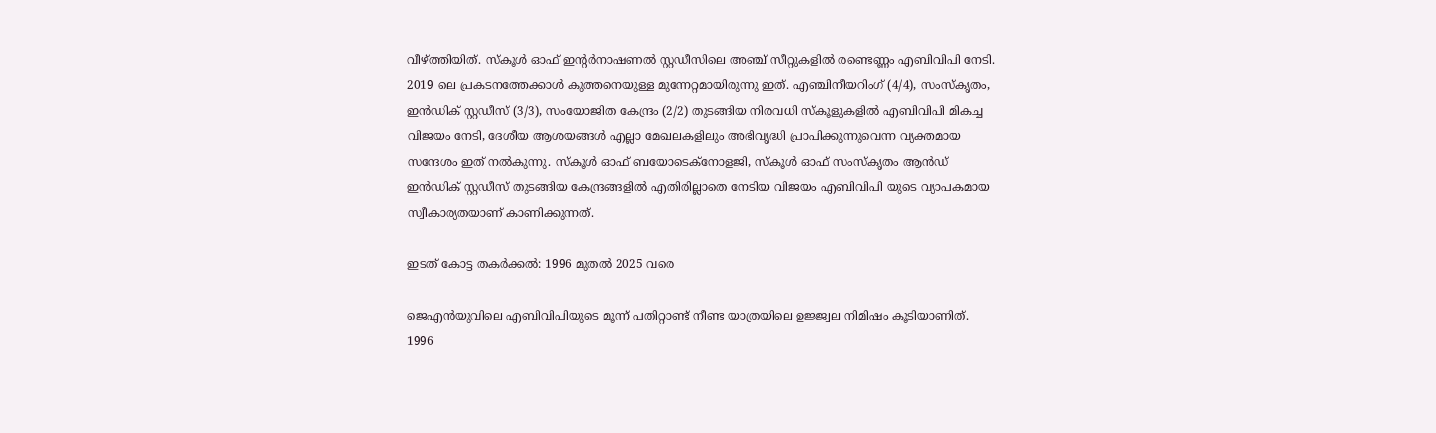വീഴ്‌ത്തിയിത്. സ്‌കൂള്‍ ഓഫ് ഇന്റര്‍നാഷണല്‍ സ്റ്റഡീസിലെ അഞ്ച് സീറ്റുകളില്‍ രണ്ടെണ്ണം എബിവിപി നേടി. 2019 ലെ പ്രകടനത്തേക്കാള്‍ കുത്തനെയുള്ള മുന്നേറ്റമായിരുന്നു ഇത്. എഞ്ചിനീയറിംഗ് (4/4), സംസ്‌കൃതം, ഇന്‍ഡിക് സ്റ്റഡീസ് (3/3), സംയോജിത കേന്ദ്രം (2/2) തുടങ്ങിയ നിരവധി സ്‌കൂളുകളില്‍ എബിവിപി മികച്ച വിജയം നേടി, ദേശീയ ആശയങ്ങള്‍ എല്ലാ മേഖലകളിലും അഭിവൃദ്ധി പ്രാപിക്കുന്നുവെന്ന വ്യക്തമായ സന്ദേശം ഇത് നല്‍കുന്നു. സ്‌കൂള്‍ ഓഫ് ബയോടെക്നോളജി, സ്‌കൂള്‍ ഓഫ് സംസ്‌കൃതം ആന്‍ഡ് ഇന്‍ഡിക് സ്റ്റഡീസ് തുടങ്ങിയ കേന്ദ്രങ്ങളില്‍ എതിരില്ലാതെ നേടിയ വിജയം എബിവിപി യുടെ വ്യാപകമായ സ്വീകാര്യതയാണ് കാണിക്കുന്നത്.

ഇടത് കോട്ട തകര്‍ക്കല്‍: 1996 മുതല്‍ 2025 വരെ

ജെഎന്‍യുവിലെ എബിവിപിയുടെ മൂന്ന് പതിറ്റാണ്ട് നീണ്ട യാത്രയിലെ ഉജ്ജ്വല നിമിഷം കൂടിയാണിത്. 1996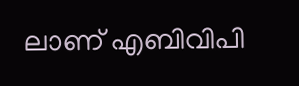ലാണ് എബിവിപി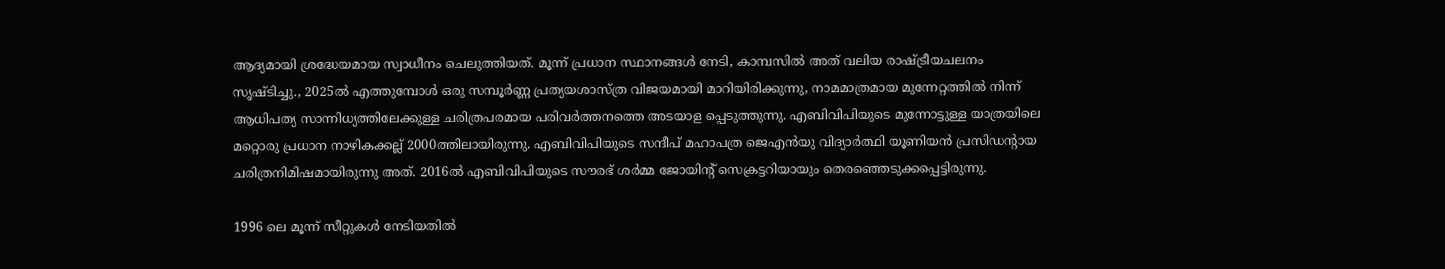ആദ്യമായി ശ്രദ്ധേയമായ സ്വാധീനം ചെലുത്തിയത്. മൂന്ന് പ്രധാന സ്ഥാനങ്ങള്‍ നേടി, കാമ്പസില്‍ അത് വലിയ രാഷ്‌ട്രീയചലനം സൃഷ്ടിച്ചു., 2025ല്‍ എത്തുമ്പോള്‍ ഒരു സമ്പൂര്‍ണ്ണ പ്രത്യയശാസ്ത്ര വിജയമായി മാറിയിരിക്കുന്നു, നാമമാത്രമായ മുന്നേറ്റത്തില്‍ നിന്ന് ആധിപത്യ സാന്നിധ്യത്തിലേക്കുള്ള ചരിത്രപരമായ പരിവര്‍ത്തനത്തെ അടയാള പ്പെടുത്തുന്നു. എബിവിപിയുടെ മുന്നോട്ടുള്ള യാത്രയിലെ മറ്റൊരു പ്രധാന നാഴികക്കല്ല് 2000ത്തിലായിരുന്നു. എബിവിപിയുടെ സന്ദീപ് മഹാപത്ര ജെഎന്‍യു വിദ്യാര്‍ത്ഥി യൂണിയന്‍ പ്രസിഡന്റായ ചരിത്രനിമിഷമായിരുന്നു അത്. 2016ല്‍ എബിവിപിയുടെ സൗരഭ് ശര്‍മ്മ ജോയിന്റ് സെക്രട്ടറിയായും തെരഞ്ഞെടുക്കപ്പെട്ടിരുന്നു.

1996 ലെ മൂന്ന് സീറ്റുകള്‍ നേടിയതില്‍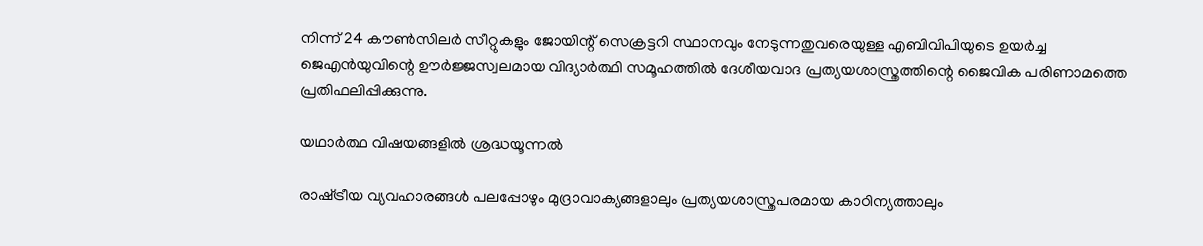നിന്ന് 24 കൗണ്‍സിലര്‍ സീറ്റുകളും ജോയിന്റ് സെക്രട്ടറി സ്ഥാനവും നേടുന്നതുവരെയുള്ള എബിവിപിയുടെ ഉയര്‍ച്ച ജെഎന്‍യുവിന്റെ ഊര്‍ജ്ജസ്വലമായ വിദ്യാര്‍ത്ഥി സമൂഹത്തില്‍ ദേശീയവാദ പ്രത്യയശാസ്ത്രത്തിന്റെ ജൈവിക പരിണാമത്തെ പ്രതിഫലിപ്പിക്കുന്നു.

യഥാര്‍ത്ഥ വിഷയങ്ങളില്‍ ശ്രദ്ധയൂന്നല്‍

രാഷ്‌ട്രീയ വ്യവഹാരങ്ങള്‍ പലപ്പോഴും മുദ്രാവാക്യങ്ങളാലും പ്രത്യയശാസ്ത്രപരമായ കാഠിന്യത്താലും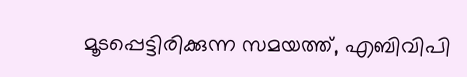മൂടപ്പെട്ടിരിക്കുന്ന സമയത്ത്, എബിവിപി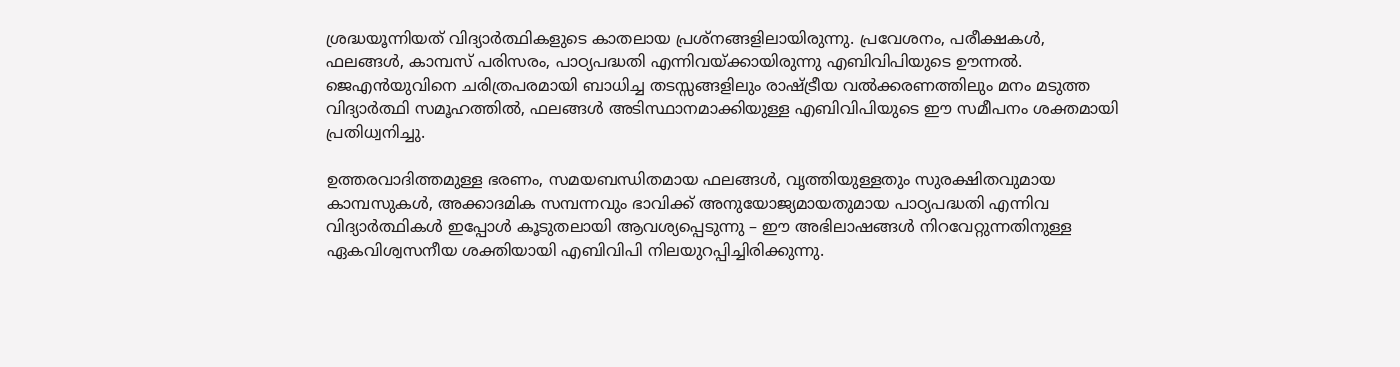ശ്രദ്ധയൂന്നിയത് വിദ്യാര്‍ത്ഥികളുടെ കാതലായ പ്രശ്നങ്ങളിലായിരുന്നു. പ്രവേശനം, പരീക്ഷകള്‍, ഫലങ്ങള്‍, കാമ്പസ് പരിസരം, പാഠ്യപദ്ധതി എന്നിവയ്‌ക്കായിരുന്നു എബിവിപിയുടെ ഊന്നല്‍. ജെഎന്‍യുവിനെ ചരിത്രപരമായി ബാധിച്ച തടസ്സങ്ങളിലും രാഷ്‌ട്രീയ വല്‍ക്കരണത്തിലും മനം മടുത്ത വിദ്യാര്‍ത്ഥി സമൂഹത്തില്‍, ഫലങ്ങള്‍ അടിസ്ഥാനമാക്കിയുള്ള എബിവിപിയുടെ ഈ സമീപനം ശക്തമായി പ്രതിധ്വനിച്ചു.

ഉത്തരവാദിത്തമുള്ള ഭരണം, സമയബന്ധിതമായ ഫലങ്ങള്‍, വൃത്തിയുള്ളതും സുരക്ഷിതവുമായ കാമ്പസുകള്‍, അക്കാദമിക സമ്പന്നവും ഭാവിക്ക് അനുയോജ്യമായതുമായ പാഠ്യപദ്ധതി എന്നിവ വിദ്യാര്‍ത്ഥികള്‍ ഇപ്പോള്‍ കൂടുതലായി ആവശ്യപ്പെടുന്നു – ഈ അഭിലാഷങ്ങള്‍ നിറവേറ്റുന്നതിനുള്ള ഏകവിശ്വസനീയ ശക്തിയായി എബിവിപി നിലയുറപ്പിച്ചിരിക്കുന്നു.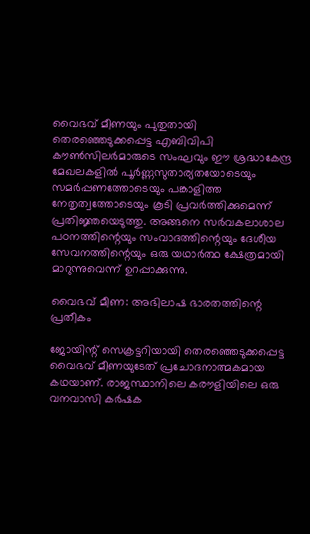വൈഭവ് മീണയും പുതുതായി തെരഞ്ഞെടുക്കപ്പെട്ട എബിവിപി കൗണ്‍സിലര്‍മാരുടെ സംഘവും ഈ ശ്രദ്ധാകേന്ദ്ര മേഖലകളില്‍ പൂര്‍ണ്ണസുതാര്യതയോടെയും സമര്‍പ്പണത്തോടെയും പങ്കാളിത്ത നേതൃത്വത്തോടെയും കൂടി പ്രവര്‍ത്തിക്കുമെന്ന് പ്രതിജ്ഞയെടുത്തു. അങ്ങനെ സര്‍വകലാശാല പഠനത്തിന്റെയും സംവാദത്തിന്റെയും ദേശീയ സേവനത്തിന്റെയും ഒരു യഥാര്‍ത്ഥ ക്ഷേത്രമായി മാറുന്നുവെന്ന് ഉറപ്പാക്കുന്നു.

വൈഭവ് മീണ: അഭിലാഷ ഭാരതത്തിന്റെ പ്രതീകം

ജോയിന്റ് സെക്രട്ടറിയായി തെരഞ്ഞെടുക്കപ്പെട്ട വൈഭവ് മീണയുടേത് പ്രചോദനാത്മകമായ കഥയാണ്. രാജസ്ഥാനിലെ കരൗളിയിലെ ഒരു വനവാസി കര്‍ഷക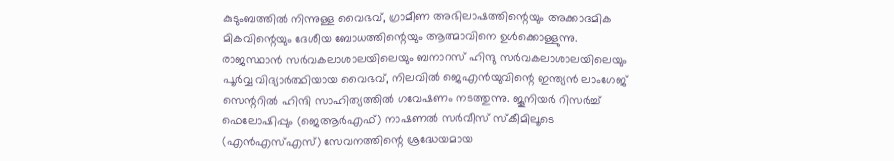കുടുംബത്തില്‍ നിന്നുള്ള വൈഭവ്, ഗ്രാമീണ അഭിലാഷത്തിന്റെയും അക്കാദമിക മികവിന്റെയും ദേശീയ ബോധത്തിന്റെയും ആത്മാവിനെ ഉള്‍ക്കൊള്ളുന്നു. രാജസ്ഥാന്‍ സര്‍വകലാശാലയിലെയും ബനാറസ് ഹിന്ദു സര്‍വകലാശാലയിലെയും പൂര്‍വ്വ വിദ്യാര്‍ത്ഥിയായ വൈഭവ്, നിലവില്‍ ജെഎന്‍യുവിന്റെ ഇന്ത്യന്‍ ലാംഗേജ് സെന്ററില്‍ ഹിന്ദി സാഹിത്യത്തില്‍ ഗവേഷണം നടത്തുന്നു. ജൂനിയര്‍ റിസര്‍ച്ച് ഫെലോഷിപ്പും (ജെആര്‍എഫ്) നാഷണല്‍ സര്‍വീസ് സ്‌കീമിലൂടെ (എന്‍എസ്എസ്) സേവനത്തിന്റെ ശ്രദ്ധേയമായ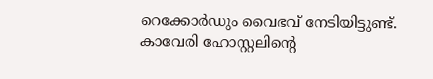റെക്കോര്‍ഡും വൈഭവ് നേടിയിട്ടുണ്ട്. കാവേരി ഹോസ്റ്റലിന്റെ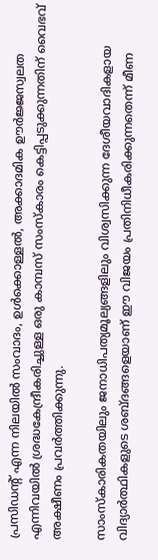പ്രസിഡന്റ് എന്ന നിലയില്‍ സംവാദം, ഉള്‍ക്കൊള്ളല്‍, അക്കാദമിക ഊര്‍ജ്ജസ്വലത എന്നിവയില്‍ ശ്രദ്ധകേന്ദ്രീകരിച്ചുള്ള ഒരു കാമ്പസ് സംസ്‌കാരം കെട്ടിപ്പടുക്കുന്നതിന് വൈഭവ് അക്ഷീണം പ്രവര്‍ത്തിക്കുന്നു.

സാംസ്‌കാരികതയിലും ജനാധിപത്യമൂല്യങ്ങളിലും വിശ്വസിക്കുന്ന ദേശീയവാദികളായ വിദ്യാര്‍ത്ഥികളുടെ ശബ്ദങ്ങളെയാണ് ഈ വിജയം പ്രതിനിധീകരിക്കുന്നതെന്ന് മീണ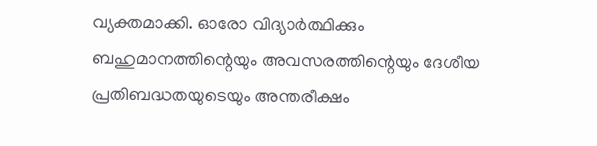വ്യക്തമാക്കി. ഓരോ വിദ്യാര്‍ത്ഥിക്കും ബഹുമാനത്തിന്റെയും അവസരത്തിന്റെയും ദേശീയ പ്രതിബദ്ധതയുടെയും അന്തരീക്ഷം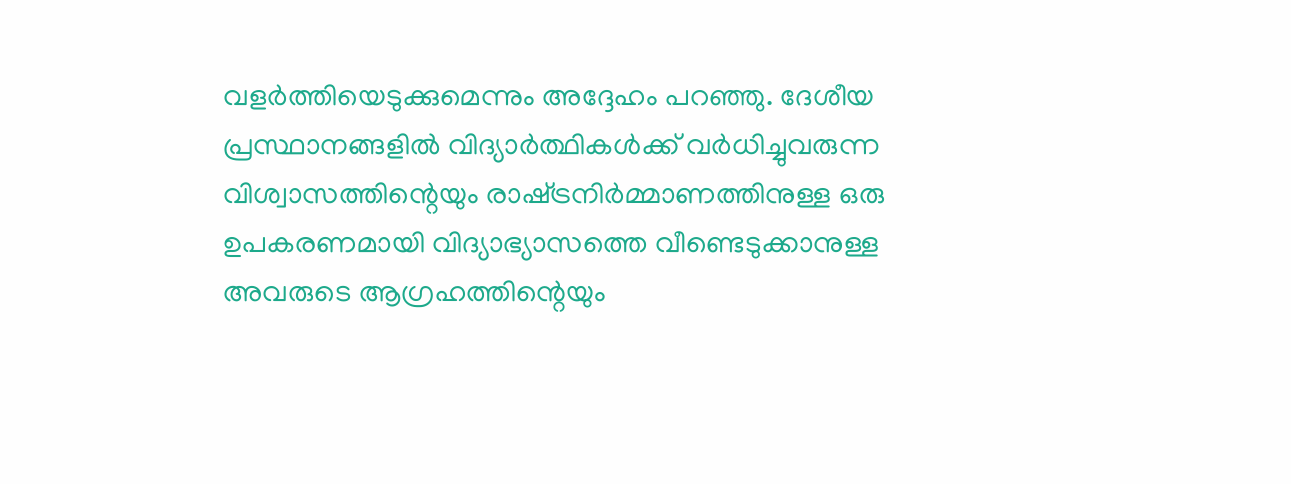വളര്‍ത്തിയെടുക്കുമെന്നും അദ്ദേഹം പറഞ്ഞു. ദേശീയ പ്രസ്ഥാനങ്ങളില്‍ വിദ്യാര്‍ത്ഥികള്‍ക്ക് വര്‍ധിച്ചുവരുന്ന വിശ്വാസത്തിന്റെയും രാഷ്‌ട്രനിര്‍മ്മാണത്തിനുള്ള ഒരു ഉപകരണമായി വിദ്യാഭ്യാസത്തെ വീണ്ടെടുക്കാനുള്ള അവരുടെ ആഗ്രഹത്തിന്റെയും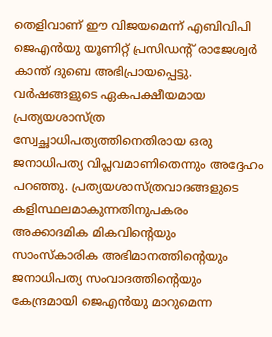തെളിവാണ് ഈ വിജയമെന്ന് എബിവിപി ജെഎന്‍യു യൂണിറ്റ് പ്രസിഡന്റ് രാജേശ്വര്‍ കാന്ത് ദുബെ അഭിപ്രായപ്പെട്ടു. വര്‍ഷങ്ങളുടെ ഏകപക്ഷീയമായ പ്രത്യയശാസ്ത്ര സ്വേച്ഛാധിപത്യത്തിനെതിരായ ഒരു ജനാധിപത്യ വിപ്ലവമാണിതെന്നും അദ്ദേഹം പറഞ്ഞു. പ്രത്യയശാസ്ത്രവാദങ്ങളുടെ കളിസ്ഥലമാകുന്നതിനുപകരം അക്കാദമിക മികവിന്റെയും സാംസ്‌കാരിക അഭിമാനത്തിന്റെയും ജനാധിപത്യ സംവാദത്തിന്റെയും കേന്ദ്രമായി ജെഎന്‍യു മാറുമെന്ന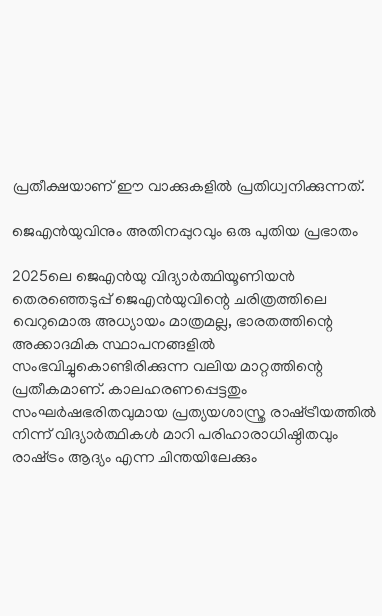പ്രതീക്ഷയാണ് ഈ വാക്കുകളില്‍ പ്രതിധ്വനിക്കുന്നത്.

ജെഎന്‍യുവിനും അതിനപ്പുറവും ഒരു പുതിയ പ്രഭാതം

2025ലെ ജെഎന്‍യു വിദ്യാര്‍ത്ഥിയൂണിയന്‍ തെരഞ്ഞെടുപ്പ് ജെഎന്‍യുവിന്റെ ചരിത്രത്തിലെ വെറുമൊരു അധ്യായം മാത്രമല്ല, ഭാരതത്തിന്റെ അക്കാദമിക സ്ഥാപനങ്ങളില്‍ സംഭവിച്ചുകൊണ്ടിരിക്കുന്ന വലിയ മാറ്റത്തിന്റെ പ്രതീകമാണ്. കാലഹരണപ്പെട്ടതും സംഘര്‍ഷഭരിതവുമായ പ്രത്യയശാസ്ത്ര രാഷ്‌ട്രീയത്തില്‍ നിന്ന് വിദ്യാര്‍ത്ഥികള്‍ മാറി പരിഹാരാധിഷ്ഠിതവും രാഷ്‌ട്രം ആദ്യം എന്ന ചിന്തയിലേക്കും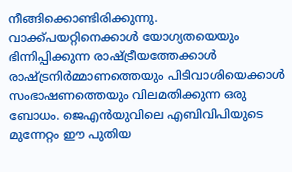നീങ്ങിക്കൊണ്ടിരിക്കുന്നു.
വാക്ക്പയറ്റിനെക്കാള്‍ യോഗ്യതയെയും ഭിന്നിപ്പിക്കുന്ന രാഷ്‌ട്രീയത്തേക്കാള്‍ രാഷ്‌ട്രനിര്‍മ്മാണത്തെയും പിടിവാശിയെക്കാള്‍ സംഭാഷണത്തെയും വിലമതിക്കുന്ന ഒരു ബോധം. ജെഎന്‍യുവിലെ എബിവിപിയുടെ മുന്നേറ്റം ഈ പുതിയ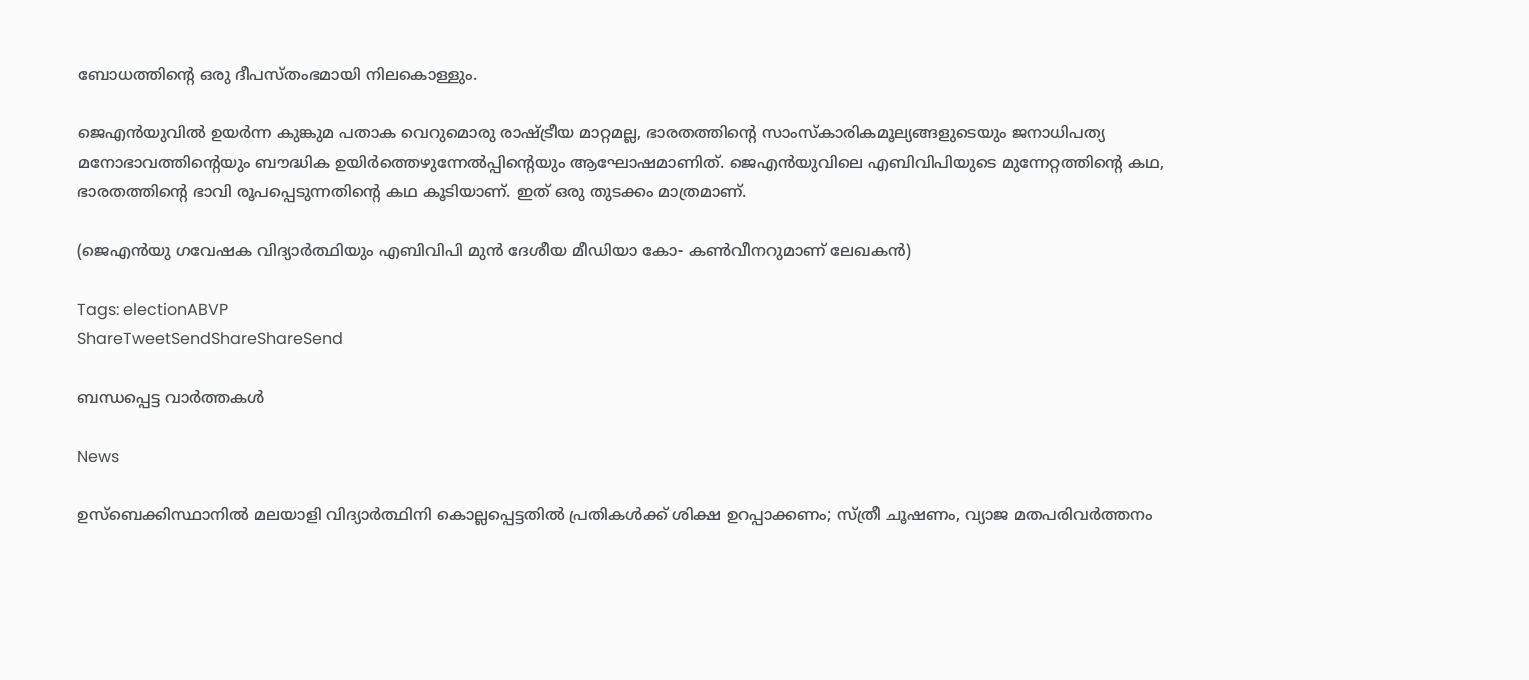ബോധത്തിന്റെ ഒരു ദീപസ്തംഭമായി നിലകൊള്ളും.

ജെഎന്‍യുവില്‍ ഉയര്‍ന്ന കുങ്കുമ പതാക വെറുമൊരു രാഷ്‌ട്രീയ മാറ്റമല്ല, ഭാരതത്തിന്റെ സാംസ്‌കാരികമൂല്യങ്ങളുടെയും ജനാധിപത്യ മനോഭാവത്തിന്റെയും ബൗദ്ധിക ഉയിര്‍ത്തെഴുന്നേല്‍പ്പിന്റെയും ആഘോഷമാണിത്. ജെഎന്‍യുവിലെ എബിവിപിയുടെ മുന്നേറ്റത്തിന്റെ കഥ, ഭാരതത്തിന്റെ ഭാവി രൂപപ്പെടുന്നതിന്റെ കഥ കൂടിയാണ്. ഇത് ഒരു തുടക്കം മാത്രമാണ്.

(ജെഎന്‍യു ഗവേഷക വിദ്യാര്‍ത്ഥിയും എബിവിപി മുന്‍ ദേശീയ മീഡിയാ കോ- കണ്‍വീനറുമാണ് ലേഖകന്‍)

Tags: electionABVP
ShareTweetSendShareShareSend

ബന്ധപ്പെട്ട വാര്‍ത്തകള്‍

News

ഉസ്‌ബെക്കിസ്ഥാനിൽ മലയാളി വിദ്യാർത്ഥിനി കൊല്ലപ്പെട്ടതിൽ പ്രതികൾക്ക് ശിക്ഷ ഉറപ്പാക്കണം; സ്ത്രീ ചൂഷണം, വ്യാജ മതപരിവർത്തനം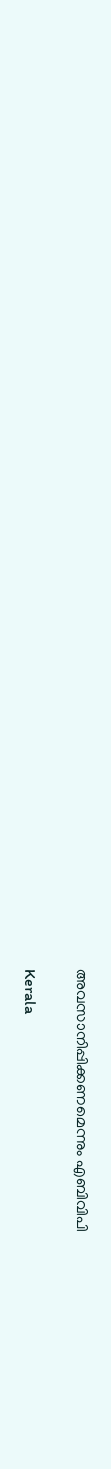അവസാനിപ്പിക്കണമെന്നും എബിവിപി

Kerala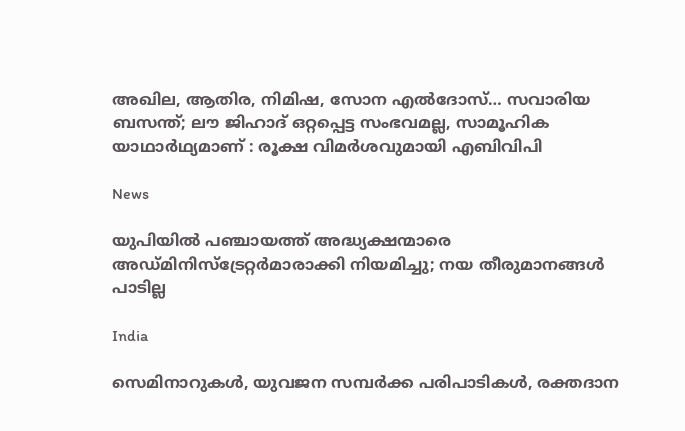അഖില, ആതിര, നിമിഷ, സോന എൽദോസ്… സവാരിയ ബസന്ത്; ലൗ ജിഹാദ് ഒറ്റപ്പെട്ട സംഭവമല്ല, സാമൂഹിക യാഥാർഥ്യമാണ് : രൂക്ഷ വിമർശവുമായി എബിവിപി

News

യുപിയിൽ പഞ്ചായത്ത് അദ്ധ്യക്ഷന്മാരെ അഡ്മിനിസ്‌ട്രേറ്റർമാരാക്കി നിയമിച്ചു; നയ തീരുമാനങ്ങൾ പാടില്ല

India

സെമിനാറുകൾ, യുവജന സമ്പർക്ക പരിപാടികൾ, രക്തദാന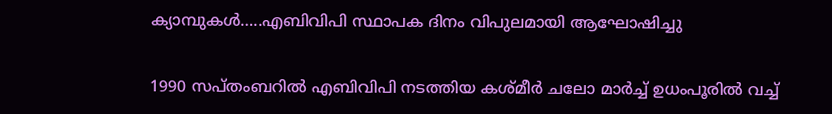ക്യാമ്പുകൾ…..എബിവിപി സ്ഥാപക ദിനം വിപുലമായി ആഘോഷിച്ചു

1990 സപ്തംബറില്‍ എബിവിപി നടത്തിയ കശ്മീര്‍ ചലോ മാര്‍ച്ച് ഉധംപൂരില്‍ വച്ച്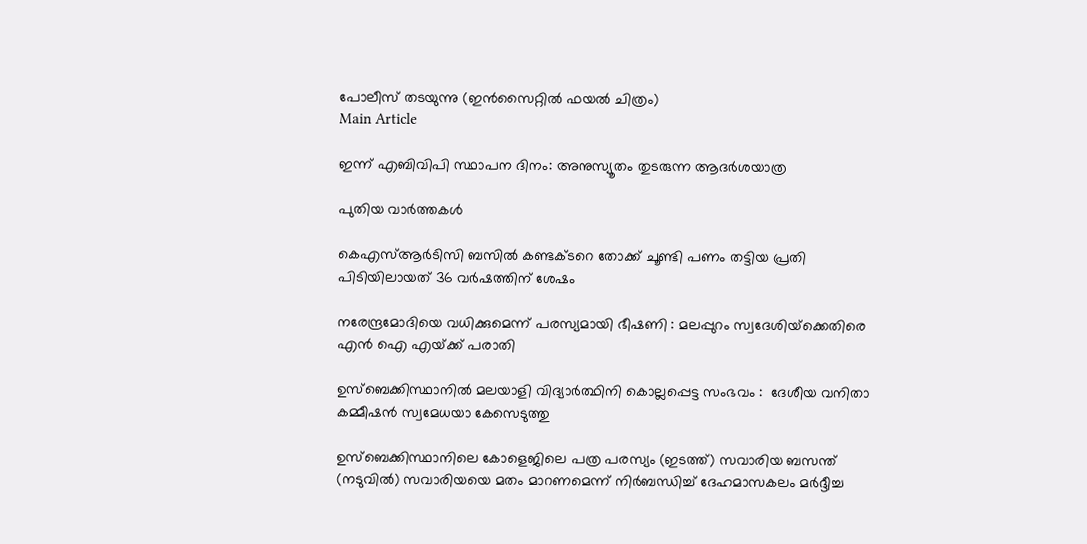പോലീസ് തടയുന്നു (ഇന്‍സൈറ്റില്‍ ഫയല്‍ ചിത്രം)
Main Article

ഇന്ന് എബിവിപി സ്ഥാപന ദിനം: അനുസ്യൂതം തുടരുന്ന ആദര്‍ശയാത്ര

പുതിയ വാര്‍ത്തകള്‍

കെഎസ്ആര്‍ടിസി ബസില്‍ കണ്ടക്ടറെ തോക്ക് ചൂണ്ടി പണം തട്ടിയ പ്രതി പിടിയിലായത് 36 വര്‍ഷത്തിന് ശേഷം

നരേന്ദ്രമോദിയെ വധിക്കുമെന്ന് പരസ്യമായി ഭീഷണി : മലപ്പുറം സ്വദേശിയ്‌ക്കെതിരെ എൻ ഐ എയ്‌ക്ക് പരാതി

ഉസ്‌ബെക്കിസ്ഥാനിൽ മലയാളി വിദ്യാർത്ഥിനി കൊല്ലപ്പെട്ട സംഭവം :  ദേശീയ വനിതാ കമ്മീഷൻ സ്വമേധയാ കേസെടുത്തു

ഉസ്ബെക്കിസ്ഥാനിലെ കോളെജിലെ പത്ര പരസ്യം (ഇടത്ത്) സവാരിയ ബസന്ത് (നടുവില്‍) സവാരിയയെ മതം മാറണമെന്ന് നിര്‍ബന്ധിച്ച് ദേഹമാസകലം മര്‍ദ്ദീച്ച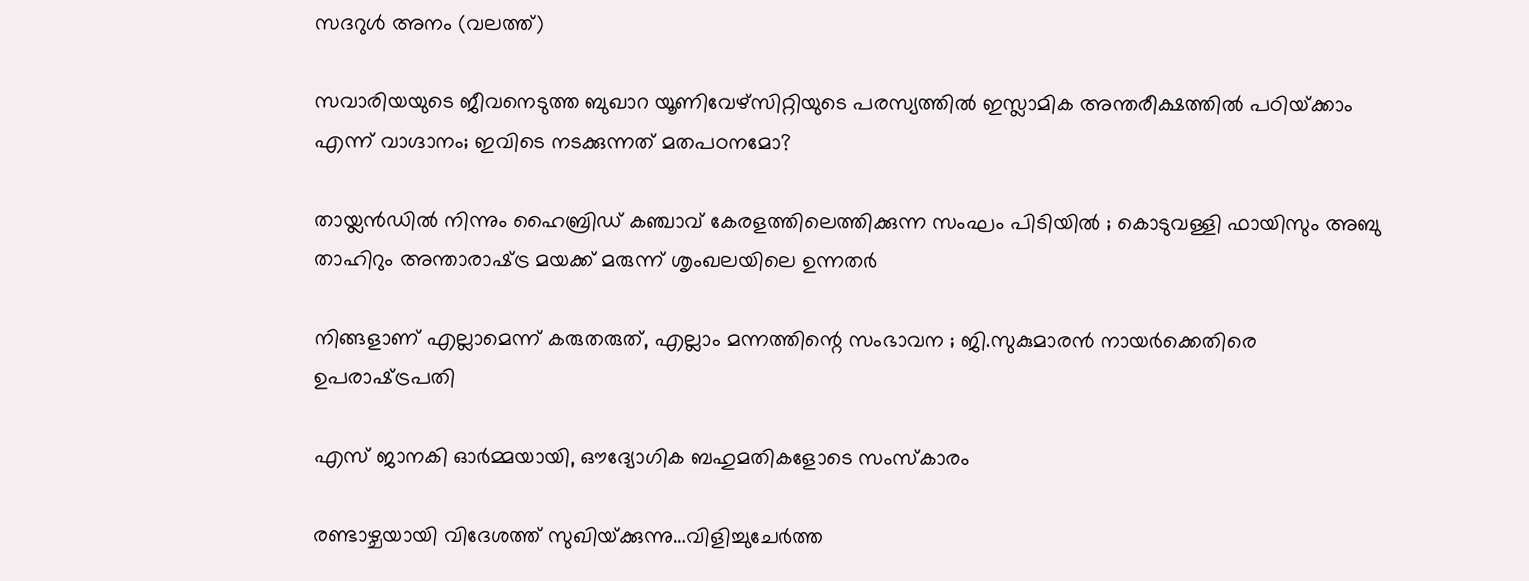സദറുള്‍ അനം (വലത്ത്)

സവാരിയയുടെ ജീവനെടുത്ത ബുഖാറ യൂണിവേഴ്സിറ്റിയുടെ പരസ്യത്തില്‍ ഇസ്ലാമിക അന്തരീക്ഷത്തില്‍ പഠിയ്‌ക്കാം എന്ന് വാഗ്ദാനം; ഇവിടെ നടക്കുന്നത് മതപഠനമോ?

തായ്ലൻഡിൽ നിന്നും ഹൈബ്രിഡ് കഞ്ചാവ് കേരളത്തിലെത്തിക്കുന്ന സംഘം പിടിയിൽ ; കൊടുവള്ളി ഫായിസും അബു താഹിറും അന്താരാഷ്‌ട്ര മയക്ക് മരുന്ന് ശൃംഖലയിലെ ഉന്നതർ

നിങ്ങളാണ് എല്ലാമെന്ന് കരുതരുത്, എല്ലാം മന്നത്തിന്റെ സംഭാവന ; ജി.സുകുമാരൻ നായർക്കെതിരെ ഉപരാഷ്‌ട്രപതി

എസ് ജാനകി ഓര്‍മ്മയായി, ഔദ്യോഗിക ബഹുമതികളോടെ സംസ്‌കാരം

രണ്ടാഴ്ചയായി വിദേശത്ത് സുഖിയ്‌ക്കുന്നു…വിളിച്ചുചേര്‍ത്ത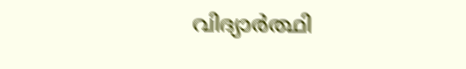വിദ്യാര്‍ത്ഥി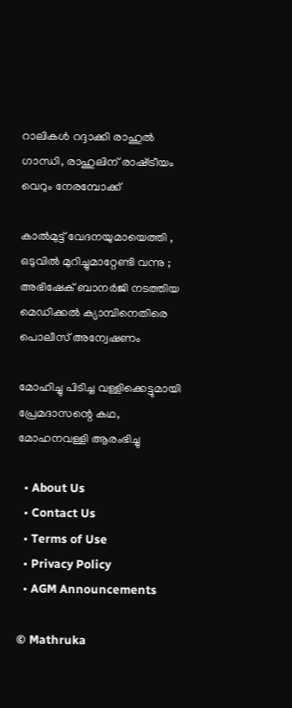റാലികള്‍ റദ്ദാക്കി രാഹുല്‍ ഗാന്ധി, രാഹുലിന് രാഷ്‌ട്രീയം വെറും നേരമ്പോക്ക്

കാൽമുട്ട് വേദനയുമായെത്തി , ഒടുവിൽ മുറിച്ചുമാറ്റേണ്ടി വന്നു ; അഭിഷേക് ബാനർജി നടത്തിയ മെഡിക്കൽ ക്യാമ്പിനെതിരെ പൊലീസ് അന്വേഷണം

മോഹിച്ചു പിടിച്ച വള്ളിക്കെട്ടുമായി പ്രേമദാസന്റെ കഥ, മോഹനവള്ളി ആരംഭിച്ചു

  • About Us
  • Contact Us
  • Terms of Use
  • Privacy Policy
  • AGM Announcements

© Mathruka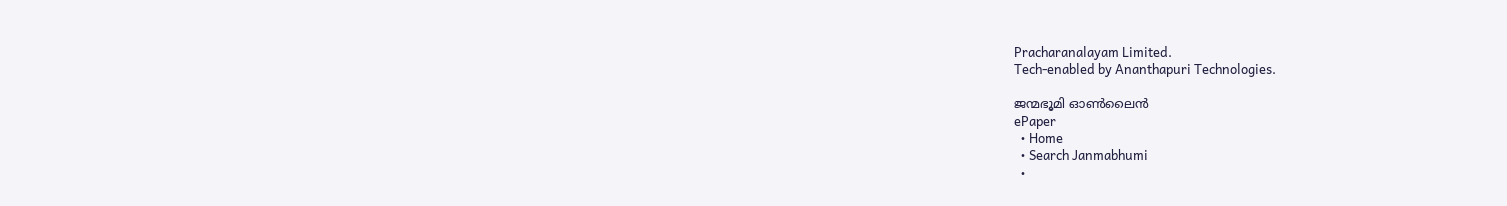Pracharanalayam Limited.
Tech-enabled by Ananthapuri Technologies.

ജന്മഭൂമി ഓണ്‍ലൈന്‍
ePaper
  • Home
  • Search Janmabhumi
  •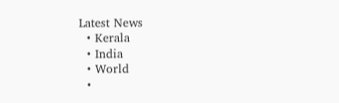Latest News
  • Kerala
  • India
  • World
  •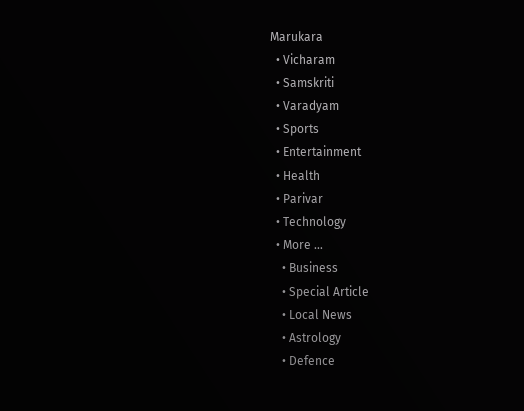Marukara
  • Vicharam
  • Samskriti
  • Varadyam
  • Sports
  • Entertainment
  • Health
  • Parivar
  • Technology
  • More …
    • Business
    • Special Article
    • Local News
    • Astrology
    • Defence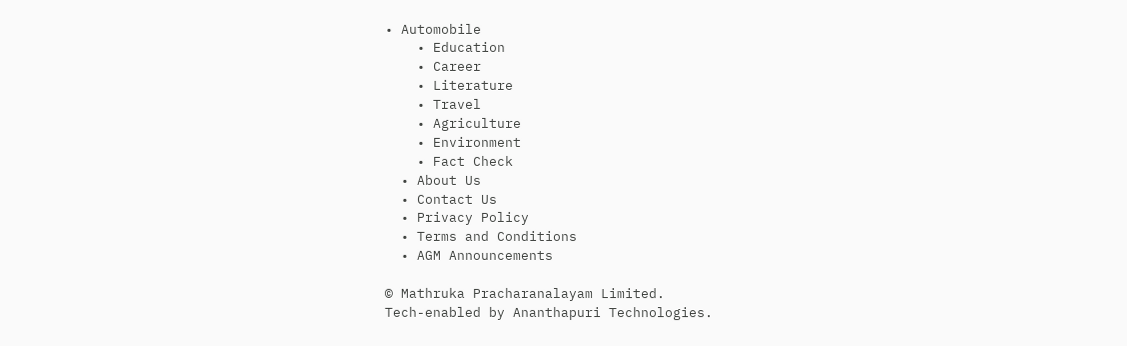• Automobile
    • Education
    • Career
    • Literature
    • Travel
    • Agriculture
    • Environment
    • Fact Check
  • About Us
  • Contact Us
  • Privacy Policy
  • Terms and Conditions
  • AGM Announcements

© Mathruka Pracharanalayam Limited.
Tech-enabled by Ananthapuri Technologies.